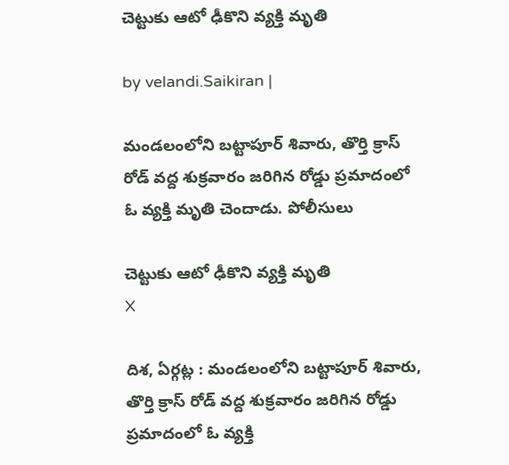చెట్టుకు ఆటో ఢీకొని వ్యక్తి మృతి

by velandi.Saikiran |

మండలంలోని బట్టాపూర్ శివారు, తొర్తి క్రాస్ రోడ్ వద్ద శుక్రవారం జరిగిన రోడ్డు ప్రమాదంలో ఓ వ్యక్తి మృతి చెందాడు. పోలీసులు

చెట్టుకు ఆటో ఢీకొని వ్యక్తి మృతి
X

దిశ, ఏర్గట్ల : మండలంలోని బట్టాపూర్ శివారు, తొర్తి క్రాస్ రోడ్ వద్ద శుక్రవారం జరిగిన రోడ్డు ప్రమాదంలో ఓ వ్యక్తి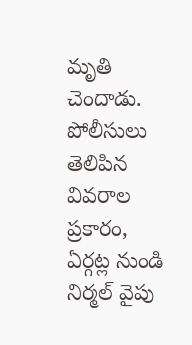మృతి చెందాడు. పోలీసులు తెలిపిన వివరాల ప్రకారం, ఏర్గట్ల నుండి నిర్మల్ వైపు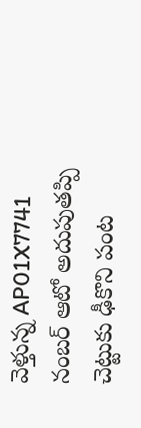వెళ్తున్న AP01X7741 నంబర్ ఆటో అదుపుతప్పి చెట్టుకు ఢీకొని పంట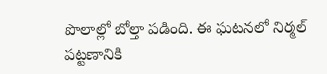పొలాల్లో బోల్తా పడింది. ఈ ఘటనలో నిర్మల్ పట్టణానికి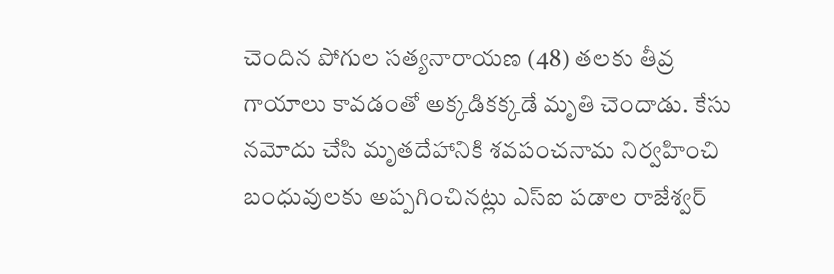చెందిన పోగుల సత్యనారాయణ (48) తలకు తీవ్ర గాయాలు కావడంతో అక్కడికక్కడే మృతి చెందాడు. కేసు నమోదు చేసి మృతదేహానికి శవపంచనామ నిర్వహించి బంధువులకు అప్పగించినట్లు ఎస్ఐ పడాల రాజేశ్వర్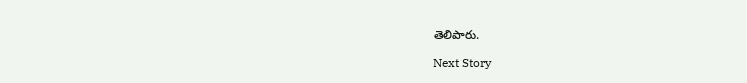తెలిపారు.

Next Story